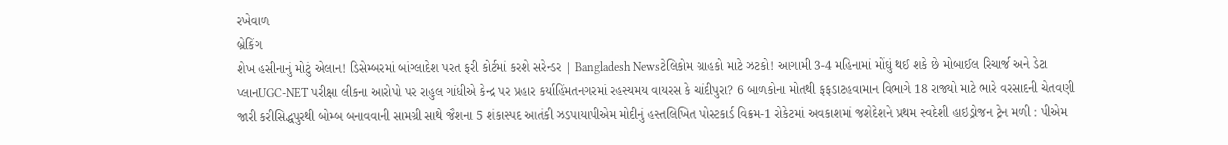રખેવાળ
બ્રેકિંગ
શેખ હસીનાનું મોટું એલાન! ડિસેમ્બરમાં બાંગ્લાદેશ પરત ફરી કોર્ટમાં કરશે સરેન્ડર | Bangladesh Newsટેલિકોમ ગ્રાહકો માટે ઝટકો! આગામી 3-4 મહિનામાં મોંઘું થઈ શકે છે મોબાઈલ રિચાર્જ અને ડેટા પ્લાનUGC-NET પરીક્ષા લીકના આરોપો પર રાહુલ ગાંધીએ કેન્દ્ર પર પ્રહાર કર્યાહિંમતનગરમાં રહસ્યમય વાયરસ કે ચાંદીપુરા? 6 બાળકોના મોતથી ફફડાટહવામાન વિભાગે 18 રાજ્યો માટે ભારે વરસાદની ચેતવણી જારી કરીસિદ્ધપુરથી બોમ્બ બનાવવાની સામગ્રી સાથે જૈશના 5 શંકાસ્પદ આતંકી ઝડપાયાપીએમ મોદીનું હસ્તલિખિત પોસ્ટકાર્ડ વિક્રમ-1 રોકેટમાં અવકાશમાં જશેદેશને પ્રથમ સ્વદેશી હાઇડ્રોજન ટ્રેન મળી : પીએમ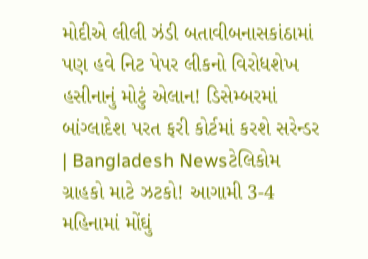મોદીએ લીલી ઝંડી બતાવીબનાસકાંઠામાં પણ હવે નિટ પેપર લીકનો વિરોધશેખ હસીનાનું મોટું એલાન! ડિસેમ્બરમાં બાંગ્લાદેશ પરત ફરી કોર્ટમાં કરશે સરેન્ડર | Bangladesh Newsટેલિકોમ ગ્રાહકો માટે ઝટકો! આગામી 3-4 મહિનામાં મોંઘું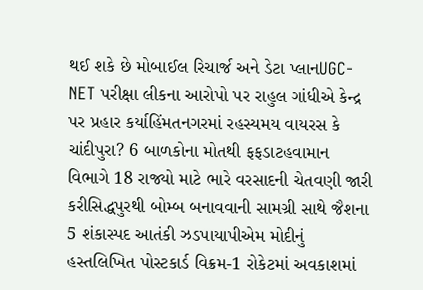થઈ શકે છે મોબાઈલ રિચાર્જ અને ડેટા પ્લાનUGC-NET પરીક્ષા લીકના આરોપો પર રાહુલ ગાંધીએ કેન્દ્ર પર પ્રહાર કર્યાહિંમતનગરમાં રહસ્યમય વાયરસ કે ચાંદીપુરા? 6 બાળકોના મોતથી ફફડાટહવામાન વિભાગે 18 રાજ્યો માટે ભારે વરસાદની ચેતવણી જારી કરીસિદ્ધપુરથી બોમ્બ બનાવવાની સામગ્રી સાથે જૈશના 5 શંકાસ્પદ આતંકી ઝડપાયાપીએમ મોદીનું હસ્તલિખિત પોસ્ટકાર્ડ વિક્રમ-1 રોકેટમાં અવકાશમાં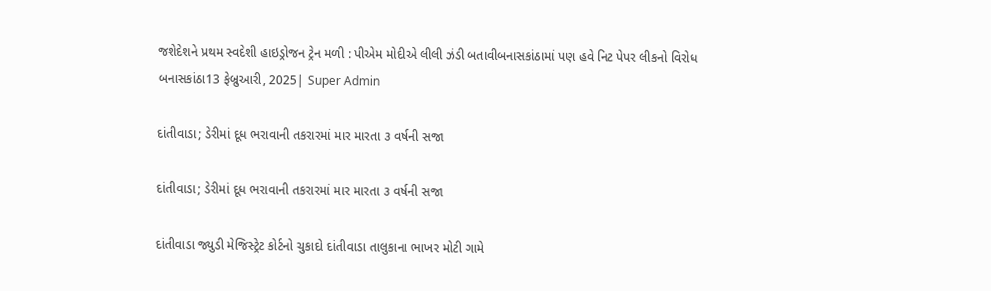જશેદેશને પ્રથમ સ્વદેશી હાઇડ્રોજન ટ્રેન મળી : પીએમ મોદીએ લીલી ઝંડી બતાવીબનાસકાંઠામાં પણ હવે નિટ પેપર લીકનો વિરોધ
બનાસકાંઠા13 ફેબ્રુઆરી, 2025| Super Admin

દાંતીવાડા; ડેરીમાં દૂધ ભરાવાની તકરારમાં માર મારતા ૩ વર્ષની સજા

દાંતીવાડા; ડેરીમાં દૂધ ભરાવાની તકરારમાં માર મારતા ૩ વર્ષની સજા

દાંતીવાડા જ્યુડી મેજિસ્ટ્રેટ કોર્ટનો ચુકાદો દાંતીવાડા તાલુકાના ભાખર મોટી ગામે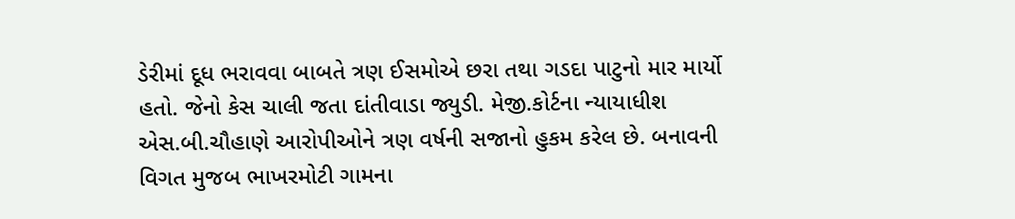ડેરીમાં દૂધ ભરાવવા બાબતે ત્રણ ઈસમોએ છરા તથા ગડદા પાટુનો માર માર્યો હતો. જેનો કેસ ચાલી જતા દાંતીવાડા જ્યુડી. મેજી.કોર્ટના ન્યાયાધીશ એસ.બી.ચૌહાણે આરોપીઓને ત્રણ વર્ષની સજાનો હુકમ કરેલ છે. બનાવની વિગત મુજબ ભાખરમોટી ગામના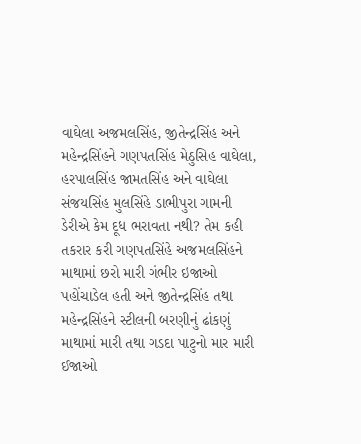વાઘેલા અજમલસિંહ, જીતેન્દ્રસિંહ અને મહેન્દ્રસિંહને ગણપતસિંહ મેઠુસિહ વાઘેલા, હરપાલસિંહ જામતસિંહ અને વાઘેલા સંજયસિંહ મુલસિંહે ડાભીપુરા ગામની ડેરીએ કેમ દૂધ ભરાવતા નથી? તેમ કહી તકરાર કરી ગણપતસિંહે અજમલસિંહને માથામાં છરો મારી ગંભીર ઇજાઓ પહોંચાડેલ હતી અને જીતેન્દ્રસિંહ તથા મહેન્દ્રસિંહને સ્ટીલની બરણીનું ઢાંકણું માથામાં મારી તથા ગડદા પાટુનો માર મારી ઈજાઓ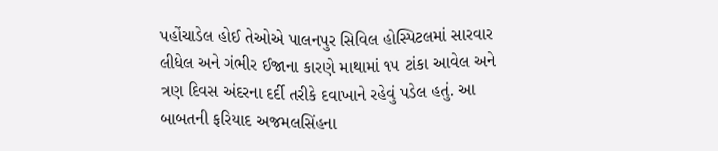પહોંચાડેલ હોઈ તેઓએ પાલનપુર સિવિલ હોસ્પિટલમાં સારવાર લીધેલ અને ગંભીર ઈજાના કારણે માથામાં ૧૫ ટાંકા આવેલ અને ત્રણ દિવસ અંદરના દર્દી તરીકે દવાખાને રહેવું પડેલ હતું. આ બાબતની ફરિયાદ અજમલસિંહના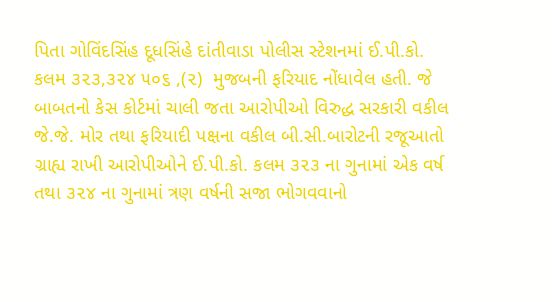પિતા ગોવિંદસિંહ દૂધસિંહે દાંતીવાડા પોલીસ સ્ટેશનમાં ઈ.પી.કો. કલમ ૩૨૩,૩૨૪ ૫૦૬ ,(૨)  મુજબની ફરિયાદ નોંધાવેલ હતી. જે બાબતનો કેસ કોર્ટમાં ચાલી જતા આરોપીઓ વિરુદ્ધ સરકારી વકીલ જે.જે. મોર તથા ફરિયાદી પક્ષના વકીલ બી.સી.બારોટની રજૂઆતો ગ્રાહ્ય રાખી આરોપીઓને ઈ.પી.કો. કલમ ૩૨૩ ના ગુનામાં એક વર્ષ તથા ૩૨૪ ના ગુનામાં ત્રણ વર્ષની સજા ભોગવવાનો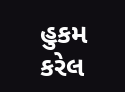હુકમ કરેલ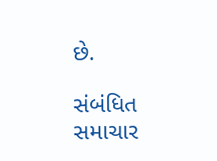છે.

સંબંધિત સમાચાર